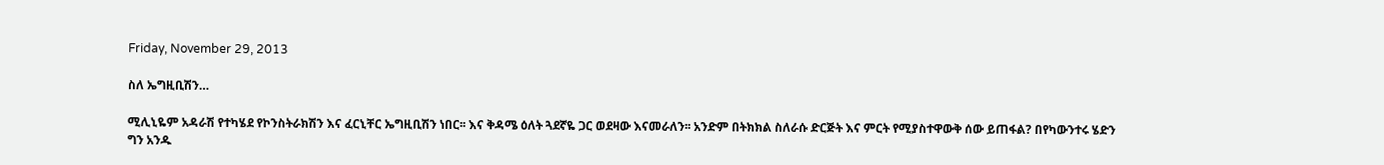Friday, November 29, 2013

ስለ ኤግዚቢሽን…

ሚሊኒዬም አዳራሽ የተካሄደ የኮንስትራክሽን እና ፈርኒቸር ኤግዚቢሽን ነበር፡፡ እና ቅዳሜ ዕለት ጓደኛዬ ጋር ወደዛው እናመራለን፡፡ አንድም በትክክል ስለራሱ ድርጅት እና ምርት የሚያስተዋውቅ ሰው ይጠፋል? በየካውንተሩ ሄድን ግን አንዱ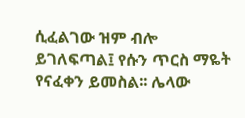ሲፈልገው ዝም ብሎ ይገለፍጣል፤ የሱን ጥርስ ማዬት የናፈቀን ይመስል፡፡ ሌላው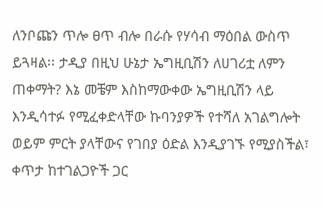ለንቦጩን ጥሎ ፀጥ ብሎ በራሱ የሃሳብ ማዕበል ውስጥ ይጓዛል፡፡ ታዲያ በዚህ ሁኔታ ኤግዚቢሽን ለሀገሪቷ ለምን ጠቀማት? እኔ መቼም እስከማውቀው ኤግዚቢሽን ላይ እንዲሳተፉ የሚፈቀድላቸው ኩባንያዎች የተሻለ አገልግሎት ወይም ምርት ያላቸውና የገበያ ዕድል እንዲያገኙ የሚያስችል፣ ቀጥታ ከተገልጋዮች ጋር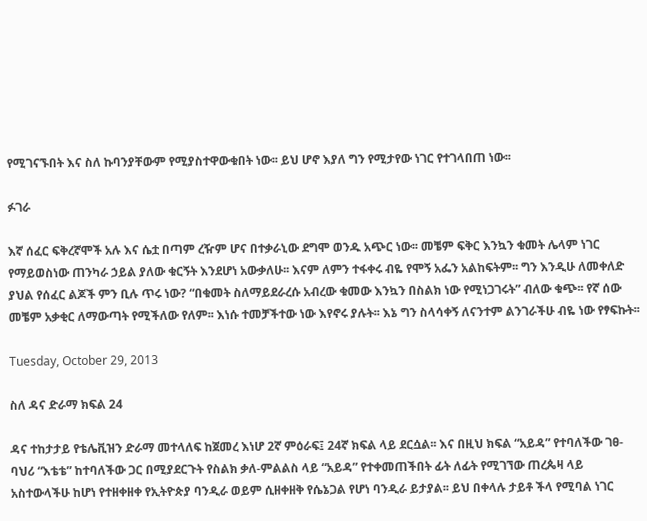የሚገናኙበት እና ስለ ኩባንያቸውም የሚያስተዋውቁበት ነው፡፡ ይህ ሆኖ እያለ ግን የሚታየው ነገር የተገላበጠ ነው፡፡

ፉገራ

እኛ ሰፈር ፍቅረኛሞች አሉ እና ሴቷ በጣም ረዥም ሆና በተቃራኒው ደግሞ ወንዱ አጭር ነው፡፡ መቼም ፍቅር እንኳን ቁመት ሌላም ነገር የማይወስነው ጠንካራ ኃይል ያለው ቁርኝት እንደሆነ አውቃለሁ፡፡ እናም ለምን ተፋቀሩ ብዬ የሞኝ አፌን አልከፍትም፡፡ ግን እንዲሁ ለመቀለድ ያህል የሰፈር ልጆች ምን ቢሉ ጥሩ ነው? “በቁመት ስለማይደራረሱ አብረው ቁመው እንኳን በስልክ ነው የሚነጋገሩት” ብለው ቁጭ፡፡ የኛ ሰው መቼም አቃቂር ለማውጣት የሚችለው የለም፡፡ እነሱ ተመቻችተው ነው እየኖሩ ያሉት፡፡ እኔ ግን ስላሳቀኝ ለናንተም ልንገራችሁ ብዬ ነው የፃፍኩት፡፡

Tuesday, October 29, 2013

ስለ ዳና ድራማ ክፍል 24

ዳና ተከታታይ የቴሌቪዝን ድራማ መተላለፍ ከጀመረ እነሆ 2ኛ ምዕራፍ፤ 24ኛ ክፍል ላይ ደርሷል፡፡ እና በዚህ ክፍል “አይዳ” የተባለችው ገፀ-ባህሪ “እቴቴ” ከተባለችው ጋር በሚያደርጉት የስልክ ቃለ-ምልልስ ላይ “አይዳ” የተቀመጠችበት ፊት ለፊት የሚገኘው ጠረጴዛ ላይ አስተውላችሁ ከሆነ የተዘቀዘቀ የኢትዮጵያ ባንዲራ ወይም ሲዘቀዘቅ የሴኔጋል የሆነ ባንዲራ ይታያል፡፡ ይህ በቀላሉ ታይቶ ችላ የሚባል ነገር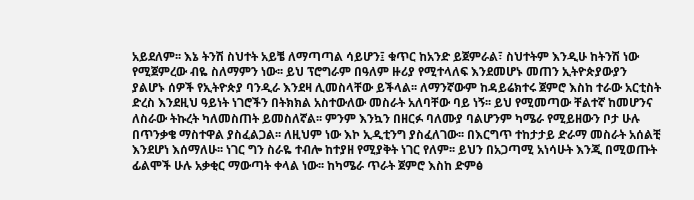አይደለም፡፡ እኔ ትንሽ ስህተት አይቼ ለማጣጣል ሳይሆን፤ ቁጥር ከአንድ ይጀምራል፣ ስህተትም እንዲሁ ከትንሽ ነው የሚጀምረው ብዬ ስለማምን ነው፡፡ ይህ ፕሮግራም በዓለም ዙሪያ የሚተላለፍ እንደመሆኑ መጠን ኢትዮጵያውያን ያልሆኑ ሰዎች የኢትዮጵያ ባንዲራ እንደዛ ሊመስላቸው ይችላል፡፡ ለማንኛውም ከዳይሬክተሩ ጀምሮ እስከ ተራው አርቲስት ድረስ እንደዚህ ዓይነት ነገሮችን በትክክል አስተውለው መስራት አለባቸው ባይ ነኝ፡፡ ይህ የሚመጣው ቸልተኛ ከመሆንና ለስራው ትኩረት ካለመስጠት ይመስለኛል፡፡ ምንም እንኳን በዘርፉ ባለሙያ ባልሆንም ካሜራ የሚይዘውን ቦታ ሁሉ በጥንቃቄ ማስተዋል ያስፈልጋል፡፡ ለዚህም ነው እኮ ኢዲቲንግ ያስፈለገው፡፡ በእርግጥ ተከታታይ ድራማ መስራት አሰልቺ እንደሆነ እሰማለሁ፡፡ ነገር ግን ስራዬ ተብሎ ከተያዘ የሚያቅት ነገር የለም፡፡ ይህን በአጋጣሚ አነሳሁት እንጂ በሚወጡት ፊልሞች ሁሉ አቃቂር ማውጣት ቀላል ነው፡፡ ከካሜራ ጥራት ጀምሮ እስከ ድምፅ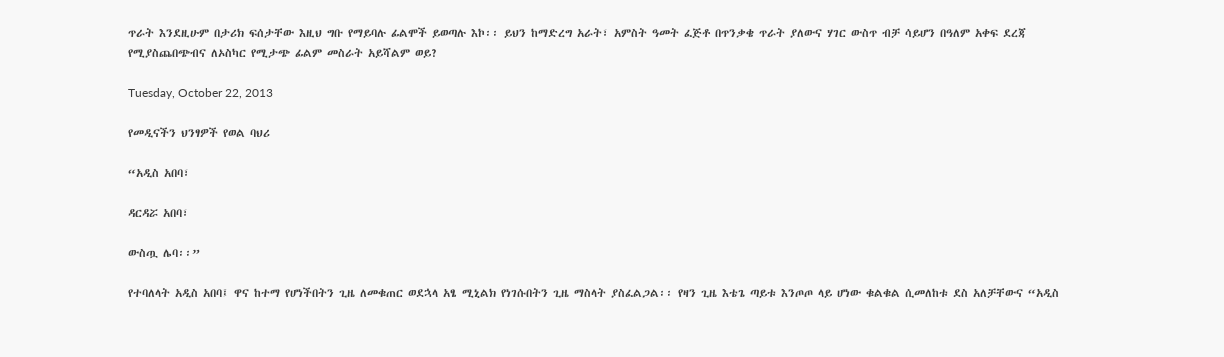ጥራት እንደዚሁም በታሪክ ፍሰታቸው እዚህ ግቡ የማይባሉ ፊልሞች ይወጣሉ እኮ፡፡ ይህን ከማድረግ አራት፣ አምስት ዓመት ፈጅቶ በጥንቃቄ ጥራት ያለውና ሃገር ውስጥ ብቻ ሳይሆን በዓለም አቀፍ ደረጃ የሚያስጨበጭብና ለኦስካር የሚታጭ ፊልም መስራት አይሻልም ወይ?

Tuesday, October 22, 2013

የመዲናችን ህንፃዎች የወል ባህሪ

“አዲስ አበባ፣

ዳርዳሯ አበባ፣

ውስጧ ሌባ፡፡”

የተባለላት አዲስ አበባ፤ ዋና ከተማ የሆነችበትን ጊዜ ለመቁጠር ወደኋላ አፄ ሚኒልክ የነገሱበትን ጊዜ ማስላት ያስፈልጋል፡፡ የዛን ጊዜ እቴጌ ጣይቱ እንጦጦ ላይ ሆነው ቁልቁል ሲመለከቱ ደስ አለቻቸውና “አዲስ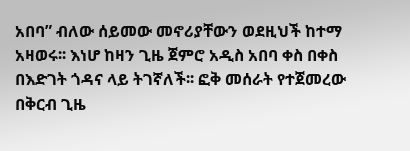አበባ” ብለው ሰይመው መኖሪያቸውን ወደዚህች ከተማ አዛወሩ፡፡ እነሆ ከዛን ጊዜ ጀምሮ አዲስ አበባ ቀስ በቀስ በእድገት ጎዳና ላይ ትገኛለች፡፡ ፎቅ መሰራት የተጀመረው በቅርብ ጊዜ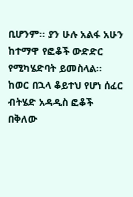ቢሆንም፡፡ ያን ሁሉ አልፋ አሁን ከተማዋ የፎቆች ውድድር የሚካሄድባት ይመስላል፡፡ ከወር በኋላ ቆይተህ የሆነ ሰፈር ብትሄድ አዳዲስ ፎቆች በቅለው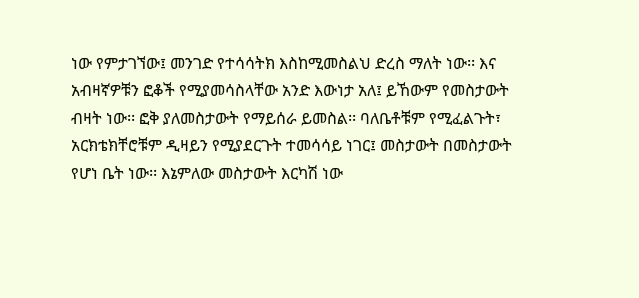ነው የምታገኘው፤ መንገድ የተሳሳትክ እስከሚመስልህ ድረስ ማለት ነው፡፡ እና አብዛኛዎቹን ፎቆች የሚያመሳስላቸው አንድ እውነታ አለ፤ ይኸውም የመስታውት ብዛት ነው፡፡ ፎቅ ያለመስታውት የማይሰራ ይመስል፡፡ ባለቤቶቹም የሚፈልጉት፣ አርክቴክቸሮቹም ዲዛይን የሚያደርጉት ተመሳሳይ ነገር፤ መስታውት በመስታውት የሆነ ቤት ነው፡፡ እኔምለው መስታውት እርካሽ ነው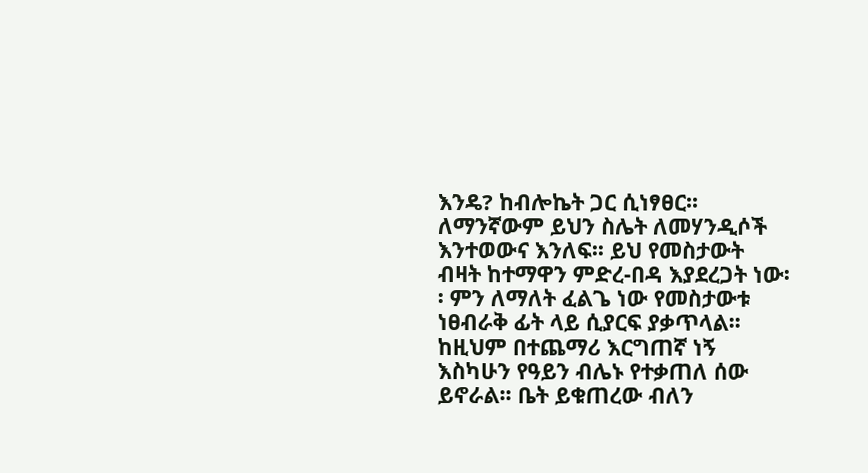እንዴ? ከብሎኬት ጋር ሲነፃፀር፡፡ ለማንኛውም ይህን ስሌት ለመሃንዲሶች እንተወውና እንለፍ፡፡ ይህ የመስታውት ብዛት ከተማዋን ምድረ-በዳ እያደረጋት ነው፡፡ ምን ለማለት ፈልጌ ነው የመስታውቱ ነፀብራቅ ፊት ላይ ሲያርፍ ያቃጥላል፡፡ ከዚህም በተጨማሪ እርግጠኛ ነኝ እስካሁን የዓይን ብሌኑ የተቃጠለ ሰው ይኖራል፡፡ ቤት ይቁጠረው ብለን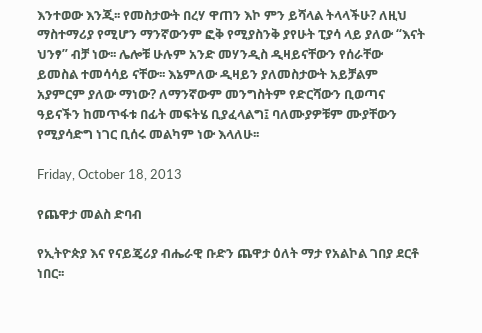እንተወው እንጂ፡፡ የመስታውት በረሃ ዋጠን እኮ ምን ይሻላል ትላላችሁ? ለዚህ ማስተማሪያ የሚሆን ማንኛውንም ፎቅ የሚያስንቅ ያየሁት ፒያሳ ላይ ያለው “እናት ህንፃ” ብቻ ነው፡፡ ሌሎቹ ሁሉም አንድ መሃንዲስ ዲዛይናቸውን የሰራቸው ይመስል ተመሳሳይ ናቸው፡፡ እኔምለው ዲዛይን ያለመስታውት አይቻልም አያምርም ያለው ማነው? ለማንኛውም መንግስትም የድርሻውን ቢወጣና ዓይናችን ከመጥፋቱ በፊት መፍትሄ ቢያፈላልግ፤ ባለሙያዎቹም ሙያቸውን የሚያሳድግ ነገር ቢሰሩ መልካም ነው እላለሁ፡፡

Friday, October 18, 2013

የጨዋታ መልስ ድባብ

የኢትዮጵያ እና የናይጄሪያ ብሔራዊ ቡድን ጨዋታ ዕለት ማታ የአልኮል ገበያ ደርቶ ነበር፡፡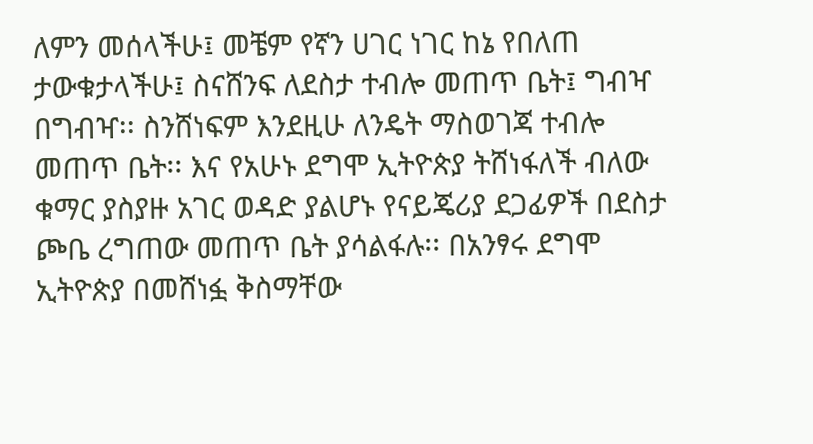ለምን መሰላችሁ፤ መቼም የኛን ሀገር ነገር ከኔ የበለጠ ታውቁታላችሁ፤ ስናሸንፍ ለደስታ ተብሎ መጠጥ ቤት፤ ግብዣ በግብዣ፡፡ ስንሸነፍም እንደዚሁ ለንዴት ማስወገጃ ተብሎ መጠጥ ቤት፡፡ እና የአሁኑ ደግሞ ኢትዮጵያ ትሸነፋለች ብለው ቁማር ያስያዙ አገር ወዳድ ያልሆኑ የናይጄሪያ ደጋፊዎች በደስታ ጮቤ ረግጠው መጠጥ ቤት ያሳልፋሉ፡፡ በአንፃሩ ደግሞ ኢትዮጵያ በመሸነፏ ቅስማቸው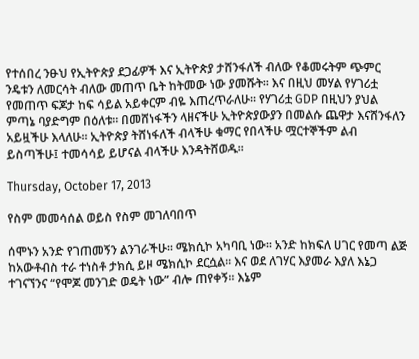የተሰበረ ንፁህ የኢትዮጵያ ደጋፊዎች እና ኢትዮጵያ ታሸንፋለች ብለው የቆመሩትም ጭምር ንዴቱን ለመርሳት ብለው መጠጥ ቤት ከትመው ነው ያመሹት፡፡ እና በዚህ መሃል የሃገሪቷ የመጠጥ ፍጆታ ከፍ ሳይል አይቀርም ብዬ እጠረጥራለሁ፡፡ የሃገሪቷ GDP በዚህን ያህል ምጣኔ ባያድግም በዕለቱ፡፡ በመሸነፋችን ላዘናችሁ ኢትዮጵያውያን በመልሱ ጨዋታ እናሸንፋለን አይዟችሁ እላለሁ፡፡ ኢትዮጵያ ትሸነፋለች ብላችሁ ቁማር የበላችሁ ሟርተኞችም ልብ ይስጣችሁ፤ ተመሳሳይ ይሆናል ብላችሁ እንዳትሸወዱ፡፡

Thursday, October 17, 2013

የስም መመሳሰል ወይስ የስም መገለባበጥ

ሰሞኑን አንድ የገጠመኝን ልንገራችሁ፡፡ ሜክሲኮ አካባቢ ነው፡፡ አንድ ከክፍለ ሀገር የመጣ ልጅ ከአውቶብስ ተራ ተነስቶ ታክሲ ይዞ ሜክሲኮ ደርሷል፡፡ እና ወደ ለገሃር እያመራ እያለ እኔጋ ተገናኘንና “የሞጆ መንገድ ወዴት ነው” ብሎ ጠየቀኝ፡፡ እኔም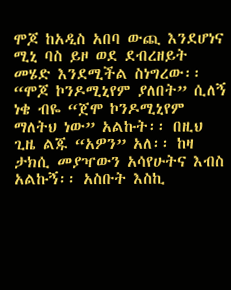ሞጆ ከአዲስ አበባ ውጪ እንደሆነና ሚኒ ባስ ይዞ ወደ ደብረዘይት መሄድ እንደሚችል ስነግረው፡፡ “ሞጆ ኮንዶሚኒየም ያለበት” ሲለኝ ነቄ ብዬ “ጀሞ ኮንዶሚኒየም ማለትህ ነው” አልኩት፡፡ በዚህ ጊዜ ልጁ “አዎን” አለ፡፡ ከዛ ታክሲ መያዣውን አሳየሁትና እብስ አልኩኝ፡፡ አስቡት እስኪ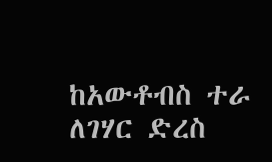ከአውቶብስ ተራ ለገሃር ድረስ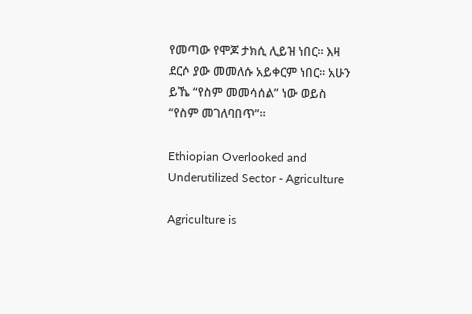የመጣው የሞጆ ታክሲ ሊይዝ ነበር፡፡ እዛ ደርሶ ያው መመለሱ አይቀርም ነበር፡፡ አሁን ይኼ “የስም መመሳሰል” ነው ወይስ “የስም መገለባበጥ”፡፡

Ethiopian Overlooked and Underutilized Sector - Agriculture

Agriculture is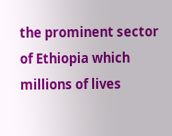the prominent sector of Ethiopia which millions of lives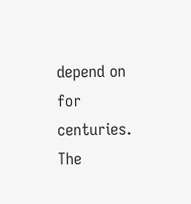depend on for centuries. The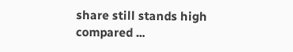share still stands high compared ...